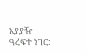አያያዥ ዓረፍተ ነገር: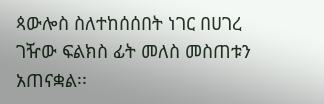ጳውሎስ ስለተከሰሰበት ነገር በሀገረ ገዥው ፍልክስ ፊት መለስ መስጠቱን አጠናቋል፡፡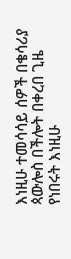እነዚሁ ተመሳሳይ ሰዎች በቄሳሪያ ጳውሎስ በችሎት በቀረበ ጊዜ የነበሩት እነዚሁ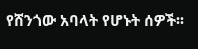የሸንጎው አባላት የሆኑት ሰዎች፡፡